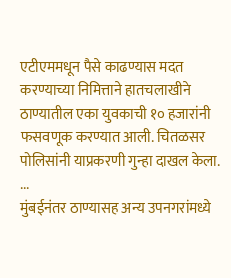एटीएममधून पैसे काढण्यास मदत करण्याच्या निमित्ताने हातचलाखीने ठाण्यातील एका युवकाची १० हजारांनी फसवणूक करण्यात आली. चितळसर पोलिसांनी याप्रकरणी गुन्हा दाखल केला. ...
मुंबईनंतर ठाण्यासह अन्य उपनगरांमध्ये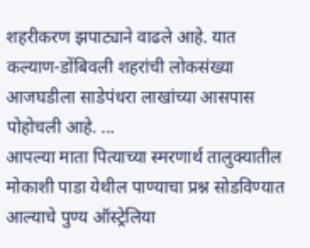शहरीकरण झपाट्याने वाढले आहे. यात कल्याण-डोंबिवली शहरांची लोकसंख्या आजघडीला साडेपंधरा लाखांच्या आसपास पोहोचली आहे. ...
आपल्या माता पित्याच्या स्मरणार्थ तालुक्यातील मोकाशी पाडा येथील पाण्याचा प्रश्न सोडविण्यात आल्याचे पुण्य ऑस्ट्रेलिया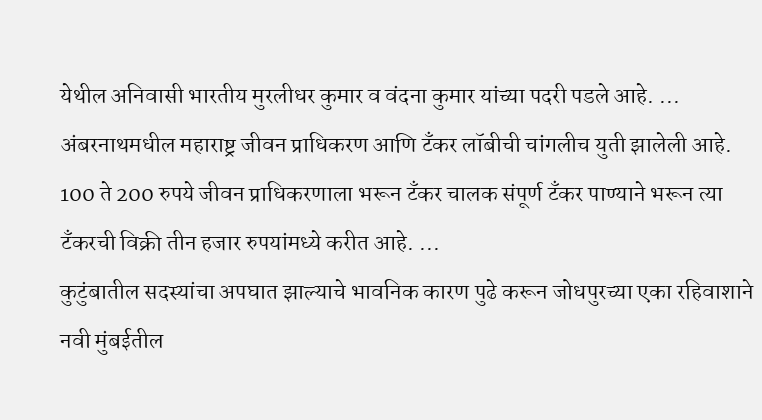येथील अनिवासी भारतीय मुरलीधर कुमार व वंदना कुमार यांच्या पदरी पडले आहे. ...
अंबरनाथमधील महाराष्ट्र जीवन प्राधिकरण आणि टँकर लॉबीची चांगलीच युती झालेली आहे. 100 ते 200 रुपये जीवन प्राधिकरणाला भरून टँकर चालक संपूर्ण टँकर पाण्याने भरून त्या टँकरची विक्री तीन हजार रुपयांमध्ये करीत आहे. ...
कुटुंबातील सदस्यांचा अपघात झाल्याचे भावनिक कारण पुढे करून जोधपुरच्या एका रहिवाशाने नवी मुंबईतील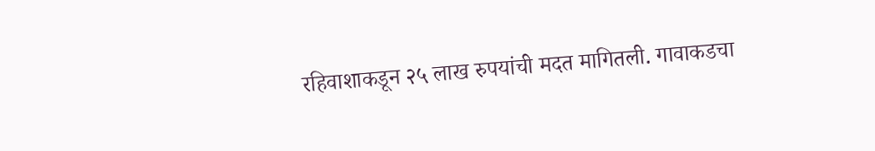रहिवाशाकडून २५ लाख रुपयांची मदत मागितली. गावाकडचा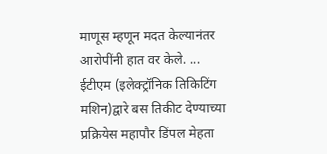माणूस म्हणून मदत केल्यानंतर आरोपींनी हात वर केले. ...
ईटीएम (इलेक्ट्रॉनिक तिकिटिंग मशिन)द्वारे बस तिकीट देण्याच्या प्रक्रियेस महापौर डिंपल मेहता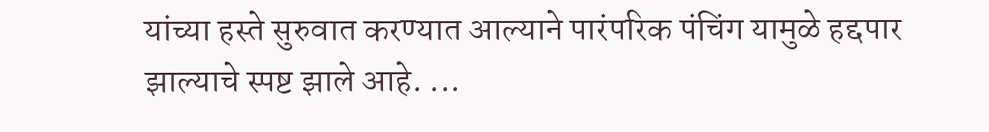यांच्या हस्ते सुरुवात करण्यात आल्याने पारंपरिक पंचिंग यामुळे हद्दपार झाल्याचे स्पष्ट झाले आहे. ...